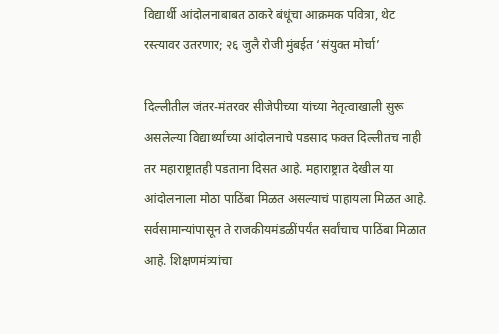विद्यार्थी आंदोलनाबाबत ठाकरे बंधूंचा आक्रमक पवित्रा, थेट रस्त्यावर उतरणार; २६ जुलै रोजी मुंबईत ‘संयुक्त मोर्चा’

दिल्लीतील जंतर-मंतरवर सीजेपीच्या यांच्या नेतृत्वाखाली सुरू असलेल्या विद्यार्थ्यांच्या आंदोलनाचे पडसाद फक्त दिल्लीतच नाही तर महाराष्ट्रातही पडताना दिसत आहे. महाराष्ट्रात देखील या आंदोलनाला मोठा पाठिंबा मिळत असल्याचं पाहायला मिळत आहे. सर्वसामान्यांपासून ते राजकीयमंडळींपर्यंत सर्वांचाच पाठिंबा मिळात आहे. शिक्षणमंत्र्यांचा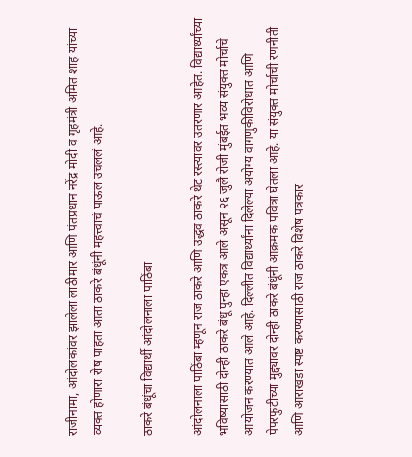राजीनामा, आंदोलकांवर झालेला लाठीमार आणि पंतप्रधान नरेंद्र मोदी व गृहमंत्री अमित शाह यांच्या व्यक्त होणारा रोष पाहता आता ठाकरे बंधूंनी महत्त्वाचं पाऊल उचललं आहे.

ठाकरे बंधूंचा विद्यार्थी आंदोलनाला पाठिंबा

आंदोलनाला पाठिंबा म्हणून राज ठाकरे आणि उद्धव ठाकरे थेट रस्त्यावर उतरणार आहेत. विद्यार्थ्यांच्या भविष्यासाठी दोन्ही ठाकरे बंधू पुन्हा एकत्र आले असून २६ जुलै रोजी मुंबईत भव्य संयुक्त मोर्चाचे आयोजन करण्यात आले आहे. दिल्लीत विद्यार्थ्यांना दिलेल्या अयोग्य वागणुकीविरोधात आणि पेपरफुटीच्या मुद्द्यावर दोन्ही ठाकरे बंधूंनी आक्रमक पवित्रा घेतला आहे. या संयुक्त मोर्चाची रणनीती आणि आराखडा स्पष्ट करण्यासाठी राज ठाकरे विशेष पत्रकार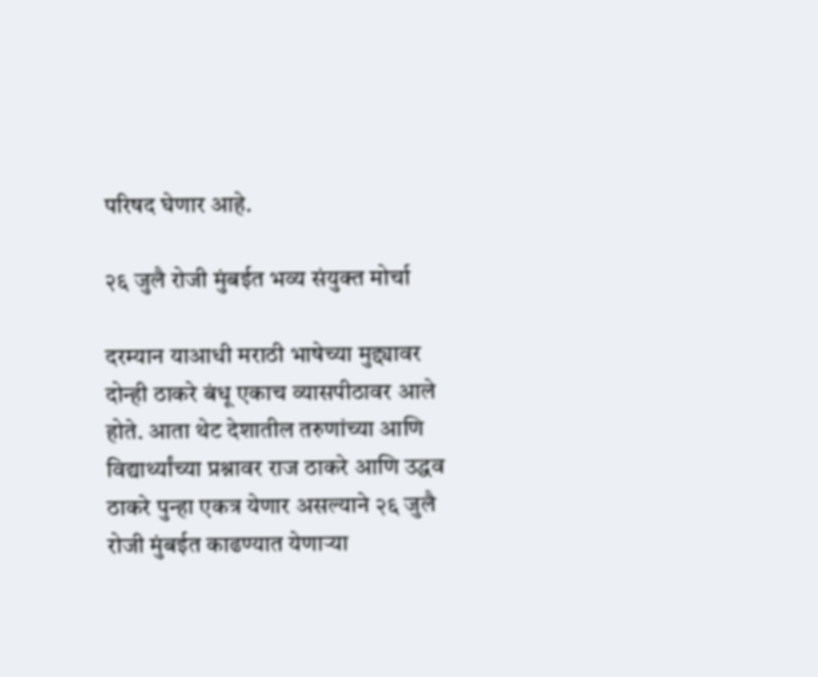परिषद घेणार आहे.

२६ जुलै रोजी मुंबईत भव्य संयुक्त मोर्चा

दरम्यान याआधी मराठी भाषेच्या मुद्द्यावर दोन्ही ठाकरे बंधू एकाच व्यासपीठावर आले होते. आता थेट देशातील तरुणांच्या आणि विद्यार्थ्यांच्या प्रश्नावर राज ठाकरे आणि उद्धव ठाकरे पुन्हा एकत्र येणार असल्याने २६ जुलै रोजी मुंबईत काढण्यात येणाऱ्या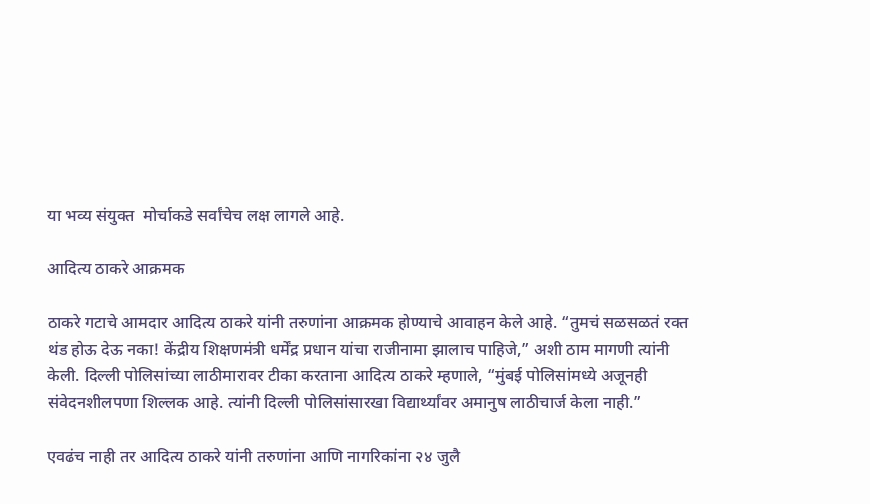या भव्य संयुक्त  मोर्चाकडे सर्वांचेच लक्ष लागले आहे.

आदित्य ठाकरे आक्रमक

ठाकरे गटाचे आमदार आदित्य ठाकरे यांनी तरुणांना आक्रमक होण्याचे आवाहन केले आहे. “तुमचं सळसळतं रक्त थंड होऊ देऊ नका! केंद्रीय शिक्षणमंत्री धर्मेंद्र प्रधान यांचा राजीनामा झालाच पाहिजे,” अशी ठाम मागणी त्यांनी केली. दिल्ली पोलिसांच्या लाठीमारावर टीका करताना आदित्य ठाकरे म्हणाले, “मुंबई पोलिसांमध्ये अजूनही संवेदनशीलपणा शिल्लक आहे. त्यांनी दिल्ली पोलिसांसारखा विद्यार्थ्यांवर अमानुष लाठीचार्ज केला नाही.”

एवढंच नाही तर आदित्य ठाकरे यांनी तरुणांना आणि नागरिकांना २४ जुलै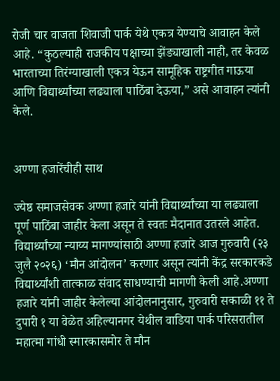रोजी चार वाजता शिवाजी पार्क येथे एकत्र येण्याचे आवाहन केले आहे. “कुठल्याही राजकीय पक्षाच्या झेंड्याखाली नाही, तर केवळ भारताच्या तिरंग्याखाली एकत्र येऊन सामूहिक राष्ट्रगीत गाऊया आणि विद्यार्थ्यांच्या लढ्याला पाठिंबा देऊया,” असे आवाहन त्यांनी केले.


अण्णा हजारेंचीही साथ

ज्येष्ठ समाजसेवक अण्णा हजारे यांनी विद्यार्थ्यांच्या या लढ्याला पूर्ण पाठिंबा जाहीर केला असून ते स्वतः मैदानात उतरले आहेत. विद्यार्थ्यांच्या न्याय्य मागण्यांसाठी अण्णा हजारे आज गुरुवारी (२३ जुलै २०२६) ‘मौन आंदोलन’ करणार असून त्यांनी केंद्र सरकारकडे विद्यार्थ्यांशी तात्काळ संवाद साधण्याची मागणी केली आहे.अण्णा हजारे यांनी जाहीर केलेल्या आंदोलनानुसार, गुरुवारी सकाळी ११ ते दुपारी १ या वेळेत अहिल्यानगर येथील वाडिया पार्क परिसरातील महात्मा गांधी स्मारकासमोर ते मौन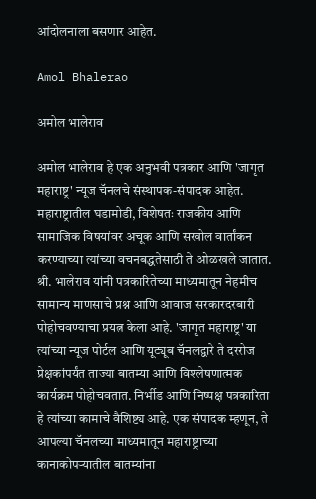आंदोलनाला बसणार आहेत.

Amol Bhalerao

अमोल भालेराव

अमोल भालेराव हे एक अनुभवी पत्रकार आणि 'जागृत महाराष्ट्र' न्यूज चॅनलचे संस्थापक-संपादक आहेत. महाराष्ट्रातील घडामोडी, विशेषतः राजकीय आणि सामाजिक विषयांवर अचूक आणि सखोल वार्तांकन करण्याच्या त्यांच्या वचनबद्धतेसाठी ते ओळखले जातात. श्री. भालेराव यांनी पत्रकारितेच्या माध्यमातून नेहमीच सामान्य माणसाचे प्रश्न आणि आवाज सरकारदरबारी पोहोचवण्याचा प्रयत्न केला आहे. 'जागृत महाराष्ट्र' या त्यांच्या न्यूज पोर्टल आणि यूट्यूब चॅनलद्वारे ते दररोज प्रेक्षकांपर्यंत ताज्या बातम्या आणि विश्लेषणात्मक कार्यक्रम पोहोचवतात. निर्भीड आणि निष्पक्ष पत्रकारिता हे त्यांच्या कामाचे वैशिष्ट्य आहे. एक संपादक म्हणून, ते आपल्या चॅनलच्या माध्यमातून महाराष्ट्राच्या कानाकोपऱ्यातील बातम्यांना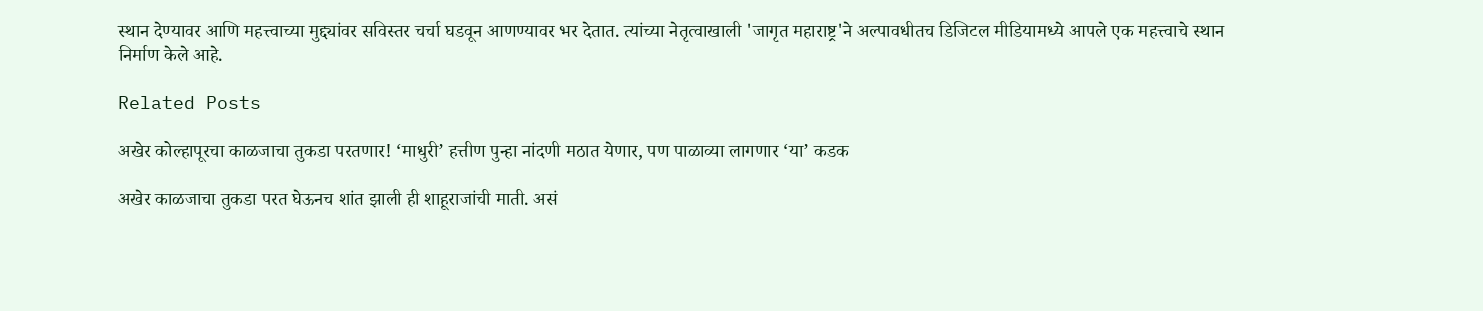स्थान देण्यावर आणि महत्त्वाच्या मुद्द्यांवर सविस्तर चर्चा घडवून आणण्यावर भर देतात. त्यांच्या नेतृत्वाखाली 'जागृत महाराष्ट्र'ने अल्पावधीतच डिजिटल मीडियामध्ये आपले एक महत्त्वाचे स्थान निर्माण केले आहे.

Related Posts

अखेर कोल्हापूरचा काळजाचा तुकडा परतणार! ‘माधुरी’ हत्तीण पुन्हा नांदणी मठात येणार, पण पाळाव्या लागणार ‘या’ कडक

अखेर काळजाचा तुकडा परत घेऊनच शांत झाली ही शाहूराजांची माती. असं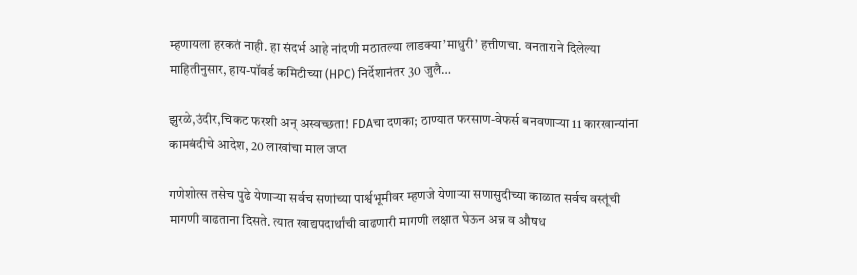म्हणायला हरकतं नाही. हा संदर्भ आहे नांदणी मठातल्या लाडक्या’माधुरी’ हत्तीणचा. वनताराने दिलेल्या माहितीनुसार, हाय-पॉवर्ड कमिटीच्या (HPC) निर्देशानंतर 30 जुलै…

झुरळे,उंदीर,चिकट फरशी अन् अस्वच्छता! FDAचा दणका; ठाण्यात फरसाण-वेफर्स बनवणाऱ्या 11 कारखान्यांना कामबंदीचे आदेश, 20 लाखांचा माल जप्त

गणेशोत्स तसेच पुढे येणाऱ्या सर्वच सणांच्या पार्श्वभूमीवर म्हणजे येणाऱ्या सणासुदीच्या काळात सर्वच वस्तूंची मागणी वाढताना दिसते. त्यात खाद्यपदार्थांची वाढणारी मागणी लक्षात घेऊन अन्न व औषध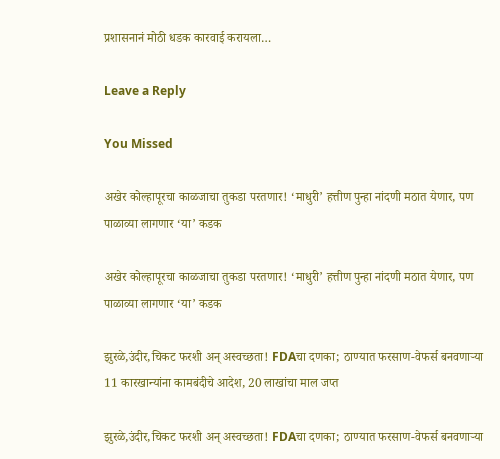प्रशासनानं मोठी धडक कारवाई करायला…

Leave a Reply

You Missed

अखेर कोल्हापूरचा काळजाचा तुकडा परतणार! ‘माधुरी’ हत्तीण पुन्हा नांदणी मठात येणार, पण पाळाव्या लागणार ‘या’ कडक

अखेर कोल्हापूरचा काळजाचा तुकडा परतणार! ‘माधुरी’ हत्तीण पुन्हा नांदणी मठात येणार, पण पाळाव्या लागणार ‘या’ कडक

झुरळे,उंदीर,चिकट फरशी अन् अस्वच्छता! FDAचा दणका; ठाण्यात फरसाण-वेफर्स बनवणाऱ्या 11 कारखान्यांना कामबंदीचे आदेश, 20 लाखांचा माल जप्त

झुरळे,उंदीर,चिकट फरशी अन् अस्वच्छता! FDAचा दणका; ठाण्यात फरसाण-वेफर्स बनवणाऱ्या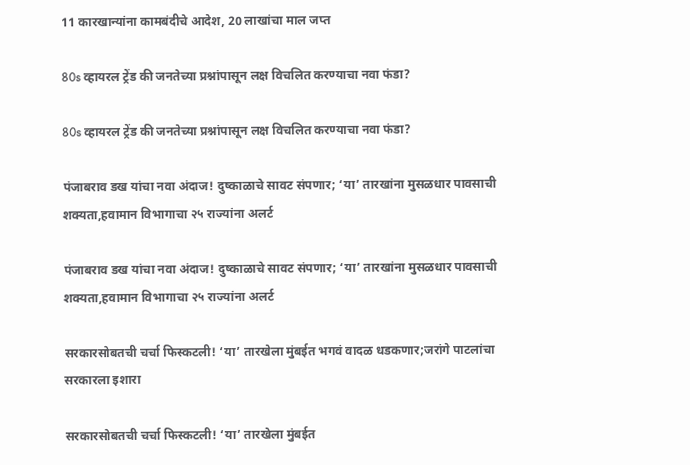11 कारखान्यांना कामबंदीचे आदेश, 20 लाखांचा माल जप्त

80s व्हायरल ट्रेंड की जनतेच्या प्रश्नांपासून लक्ष विचलित करण्याचा नवा फंडा?

80s व्हायरल ट्रेंड की जनतेच्या प्रश्नांपासून लक्ष विचलित करण्याचा नवा फंडा?

पंजाबराव डख यांचा नवा अंदाज! दुष्काळाचे सावट संपणार; ‘या’ तारखांना मुसळधार पावसाची शक्यता,हवामान विभागाचा २५ राज्यांना अलर्ट

पंजाबराव डख यांचा नवा अंदाज! दुष्काळाचे सावट संपणार; ‘या’ तारखांना मुसळधार पावसाची शक्यता,हवामान विभागाचा २५ राज्यांना अलर्ट

सरकारसोबतची चर्चा फिस्कटली! ‘या’ तारखेला मुंबईत भगवं वादळ धडकणार;जरांगे पाटलांचा सरकारला इशारा

सरकारसोबतची चर्चा फिस्कटली! ‘या’ तारखेला मुंबईत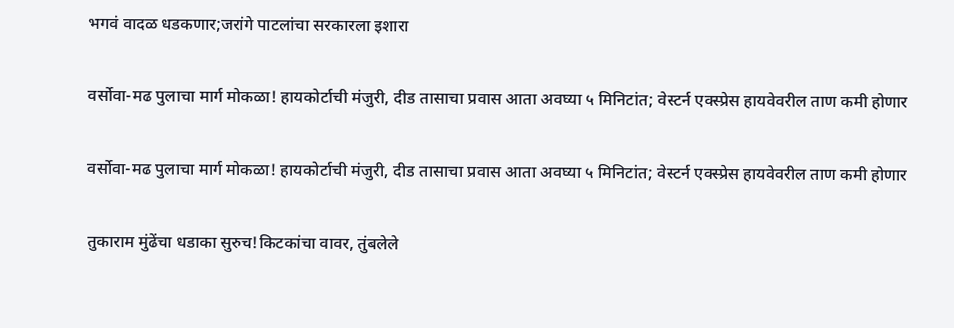भगवं वादळ धडकणार;जरांगे पाटलांचा सरकारला इशारा

वर्सोवा-मढ पुलाचा मार्ग मोकळा! हायकोर्टाची मंजुरी, दीड तासाचा प्रवास आता अवघ्या ५ मिनिटांत; वेस्टर्न एक्स्प्रेस हायवेवरील ताण कमी होणार

वर्सोवा-मढ पुलाचा मार्ग मोकळा! हायकोर्टाची मंजुरी, दीड तासाचा प्रवास आता अवघ्या ५ मिनिटांत; वेस्टर्न एक्स्प्रेस हायवेवरील ताण कमी होणार

तुकाराम मुंढेंचा धडाका सुरुच!किटकांचा वावर, तुंबलेले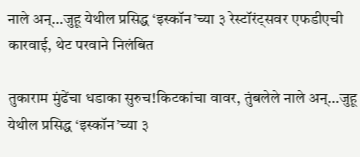नाले अन्…जुहू येथील प्रसिद्ध ‘इस्कॉन’च्या ३ रेस्टॉरंट्सवर एफडीएची कारवाई, थेट परवाने निलंबित

तुकाराम मुंढेंचा धडाका सुरुच!किटकांचा वावर, तुंबलेले नाले अन्…जुहू येथील प्रसिद्ध ‘इस्कॉन’च्या ३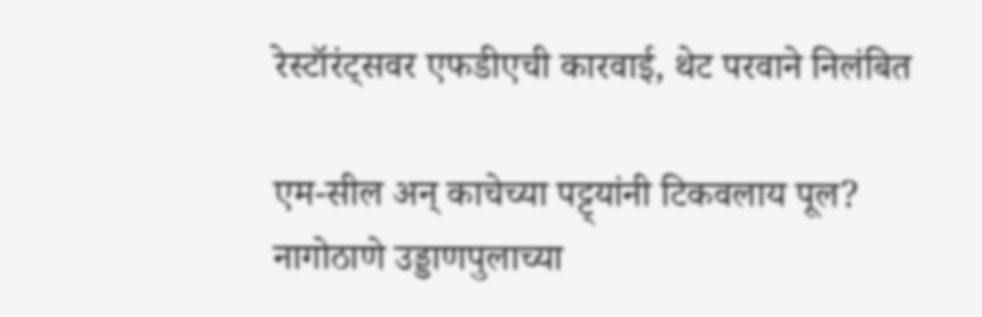रेस्टॉरंट्सवर एफडीएची कारवाई, थेट परवाने निलंबित

एम-सील अन् काचेच्या पट्ट्यांनी टिकवलाय पूल? नागोठाणे उड्डाणपुलाच्या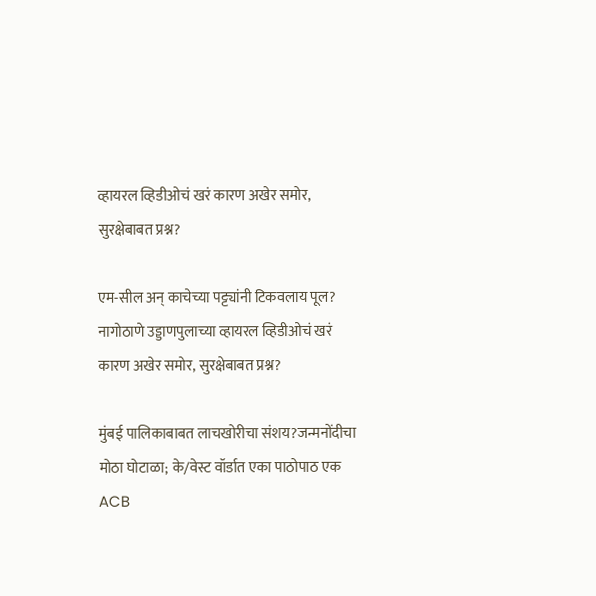व्हायरल व्हिडीओचं खरं कारण अखेर समोर, सुरक्षेबाबत प्रश्न?

एम-सील अन् काचेच्या पट्ट्यांनी टिकवलाय पूल? नागोठाणे उड्डाणपुलाच्या व्हायरल व्हिडीओचं खरं कारण अखेर समोर, सुरक्षेबाबत प्रश्न?

मुंबई पालिकाबाबत लाचखोरीचा संशय?जन्मनोंदीचा मोठा घोटाळा; के/वेस्ट वॉर्डात एका पाठोपाठ एक ACB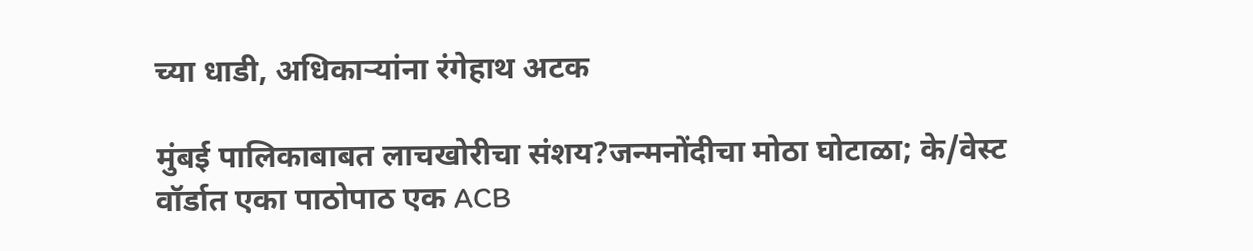च्या धाडी, अधिकाऱ्यांना रंगेहाथ अटक

मुंबई पालिकाबाबत लाचखोरीचा संशय?जन्मनोंदीचा मोठा घोटाळा; के/वेस्ट वॉर्डात एका पाठोपाठ एक ACB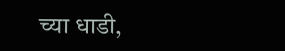च्या धाडी,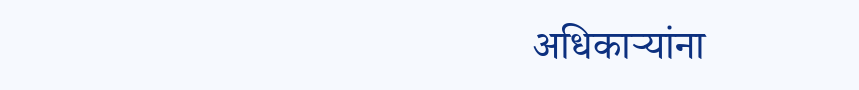अधिकाऱ्यांना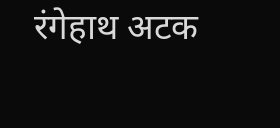रंगेहाथ अटक